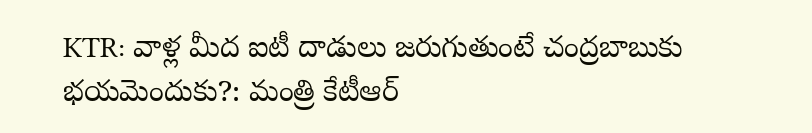KTR: వాళ్ల మీద ఐటీ దాడులు జరుగుతుంటే చంద్రబాబుకు భయమెందుకు?: మంత్రి కేటీఆర్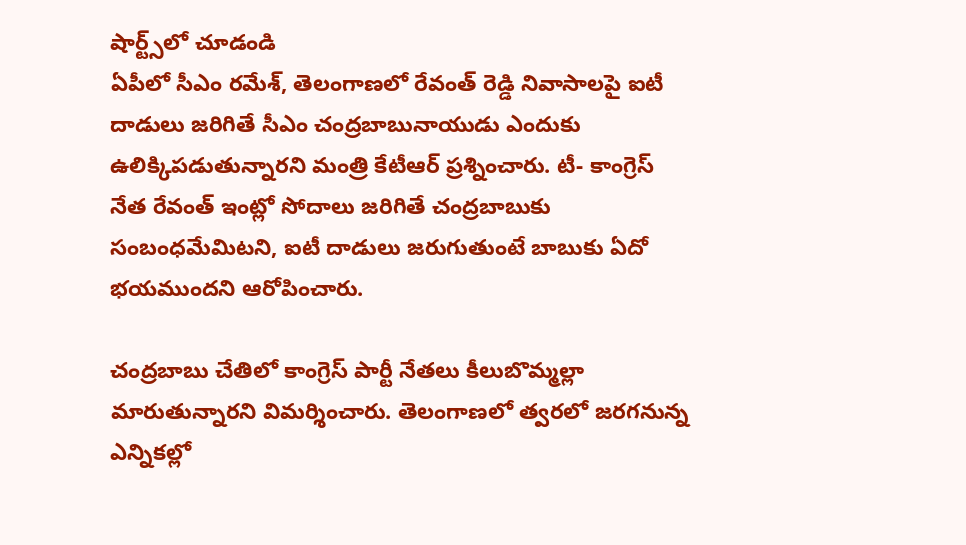షార్ట్స్‌లో చూడండి
ఏపీలో సీఎం రమేశ్, తెలంగాణలో రేవంత్ రెడ్డి నివాసాలపై ఐటీ దాడులు జరిగితే సీఎం చంద్రబాబునాయుడు ఎందుకు ఉలిక్కిపడుతున్నారని మంత్రి కేటీఆర్ ప్రశ్నించారు. టీ- కాంగ్రెస్ నేత రేవంత్ ఇంట్లో సోదాలు జరిగితే చంద్రబాబుకు సంబంధమేమిటని, ఐటీ దాడులు జరుగుతుంటే బాబుకు ఏదో భయముందని ఆరోపించారు.

చంద్రబాబు చేతిలో కాంగ్రెస్ పార్టీ నేతలు కీలుబొమ్మల్లా మారుతున్నారని విమర్శించారు. తెలంగాణలో త్వరలో జరగనున్న ఎన్నికల్లో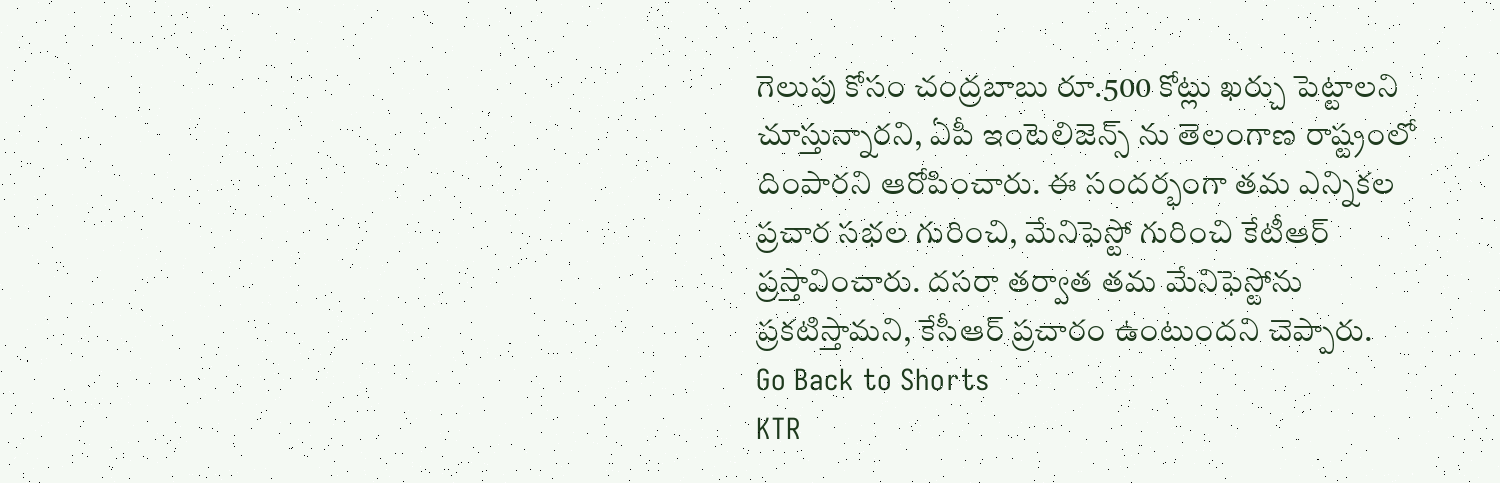గెలుపు కోసం చంద్రబాబు రూ.500 కోట్లు ఖర్చు పెట్టాలని చూస్తున్నారని, ఏపీ ఇంటెలిజెన్స్ ను తెలంగాణ రాష్ట్రంలో దింపారని ఆరోపించారు. ఈ సందర్భంగా తమ ఎన్నికల ప్రచార సభల గురించి, మేనిఫెస్టో గురించి కేటీఆర్ ప్రస్తావించారు. దసరా తర్వాత తమ మేనిఫెస్టోను ప్రకటిస్తామని, కేసీఆర్ ప్రచారం ఉంటుందని చెప్పారు.
Go Back to Shorts
KTR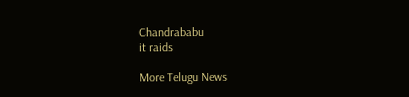Chandrababu
it raids

More Telugu News